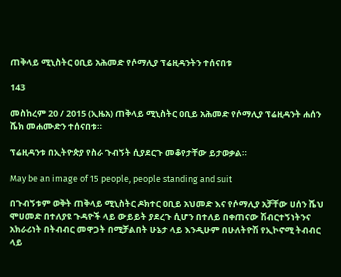ጠቅላይ ሚኒስትር ዐቢይ አሕመድ የሶማሊያ ፕሬዚዳንትን ተሰናበቱ

143

መስከረም 20 / 2015 (ኢዜአ) ጠቅላይ ሚኒስትር ዐቢይ አሕመድ የሶማሊያ ፕሬዚዳንት ሐሰን ሼክ መሐሙድን ተሰናበቱ።

ፕሬዚዳንቱ በኢትዮጵያ የስራ ጉብኝት ሲያደርጉ መቆየታቸው ይታወቃል።

May be an image of 15 people, people standing and suit

በጉብኝቱም ወቅት ጠቅላይ ሚኒስትር ዶክተር ዐቢይ አህመድ እና የሶማሊያ አቻቸው ሀሰን ሼህ ሞሀመድ በተለያዩ ጉዳዮች ላይ ውይይት ያደረጉ ሲሆን በተለይ በቀጠናው ሽብርተኝነትንና አክራሪነት በትብብር መዋጋት በሚቻልበት ሁኔታ ላይ እንዲሁም በሁለትዮሽ የኢኮኖሚ ትብብር ላይ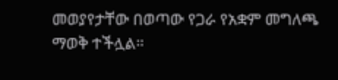መወያየታቸው በወጣው የጋራ የአቋም መግለጫ ማወቅ ተችሏል።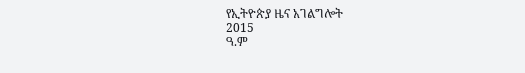የኢትዮጵያ ዜና አገልግሎት
2015
ዓ.ም